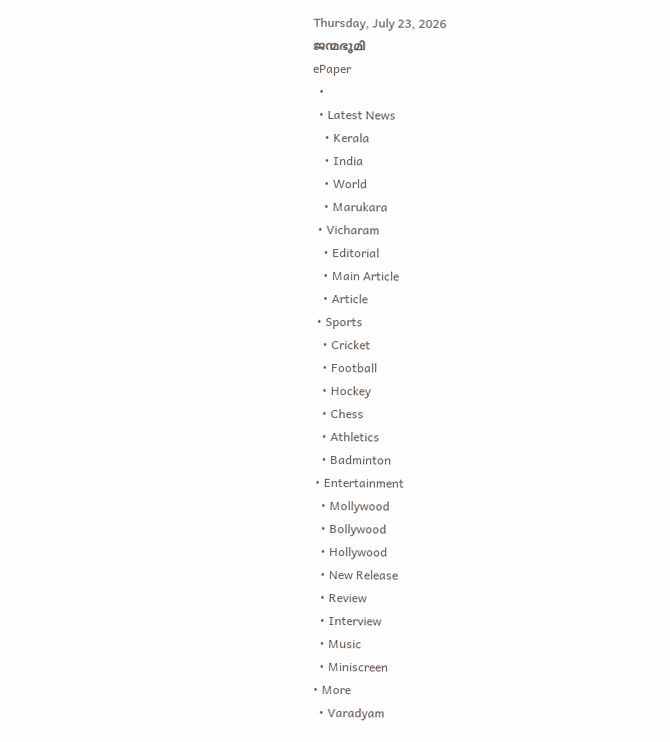Thursday, July 23, 2026
ജന്മഭൂമി
ePaper
  •
  • Latest News
    • Kerala
    • India
    • World
    • Marukara
  • Vicharam
    • Editorial
    • Main Article
    • Article
  • Sports
    • Cricket
    • Football
    • Hockey
    • Chess
    • Athletics
    • Badminton
  • Entertainment
    • Mollywood
    • Bollywood
    • Hollywood
    • New Release
    • Review
    • Interview
    • Music
    • Miniscreen
  • More
    • Varadyam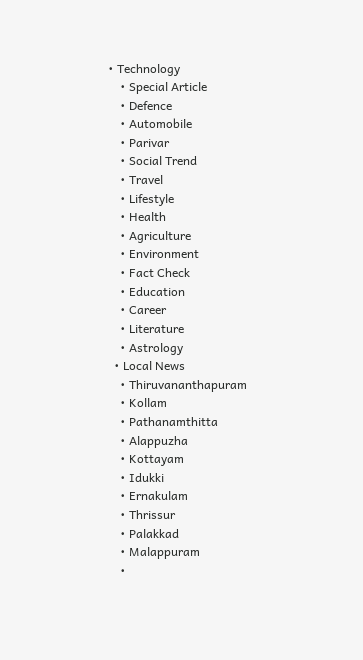• Technology
    • Special Article
    • Defence
    • Automobile
    • Parivar
    • Social Trend
    • Travel
    • Lifestyle
    • Health
    • Agriculture
    • Environment
    • Fact Check
    • Education
    • Career
    • Literature
    • Astrology
  • Local News
    • Thiruvananthapuram
    • Kollam
    • Pathanamthitta
    • Alappuzha
    • Kottayam
    • Idukki
    • Ernakulam
    • Thrissur
    • Palakkad
    • Malappuram
    •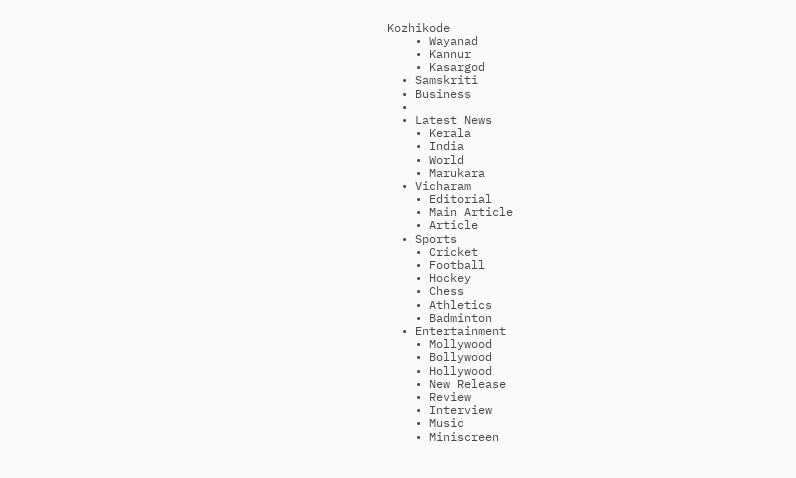Kozhikode
    • Wayanad
    • Kannur
    • Kasargod
  • Samskriti
  • Business
  •
  • Latest News
    • Kerala
    • India
    • World
    • Marukara
  • Vicharam
    • Editorial
    • Main Article
    • Article
  • Sports
    • Cricket
    • Football
    • Hockey
    • Chess
    • Athletics
    • Badminton
  • Entertainment
    • Mollywood
    • Bollywood
    • Hollywood
    • New Release
    • Review
    • Interview
    • Music
    • Miniscreen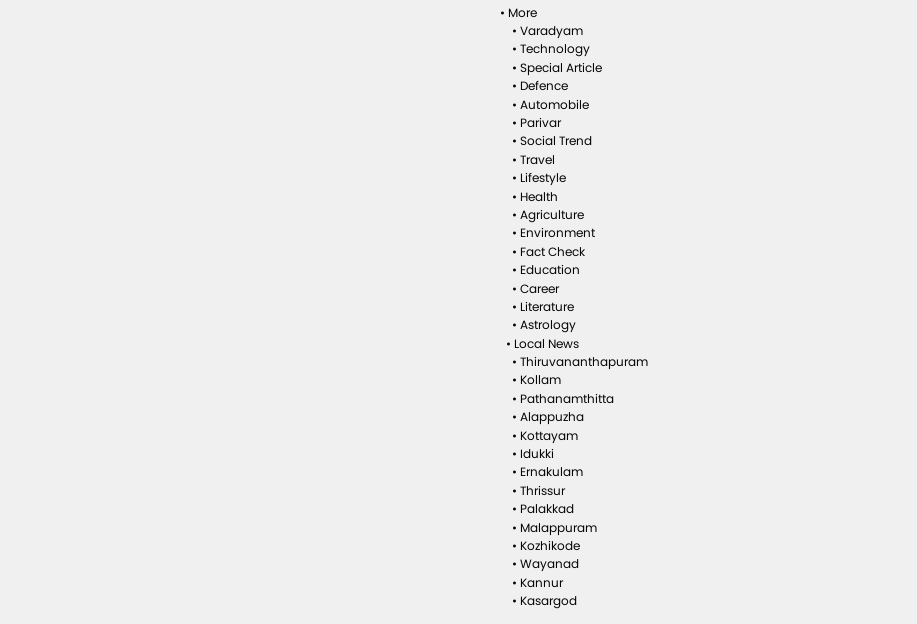• More
    • Varadyam
    • Technology
    • Special Article
    • Defence
    • Automobile
    • Parivar
    • Social Trend
    • Travel
    • Lifestyle
    • Health
    • Agriculture
    • Environment
    • Fact Check
    • Education
    • Career
    • Literature
    • Astrology
  • Local News
    • Thiruvananthapuram
    • Kollam
    • Pathanamthitta
    • Alappuzha
    • Kottayam
    • Idukki
    • Ernakulam
    • Thrissur
    • Palakkad
    • Malappuram
    • Kozhikode
    • Wayanad
    • Kannur
    • Kasargod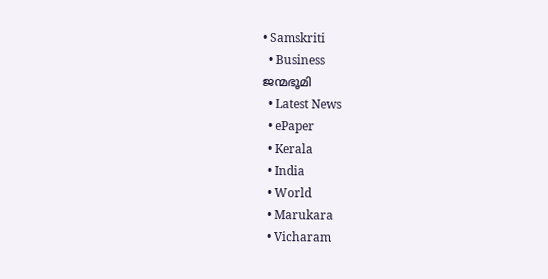• Samskriti
  • Business
ജന്മഭൂമി
  • Latest News
  • ePaper
  • Kerala
  • India
  • World
  • Marukara
  • Vicharam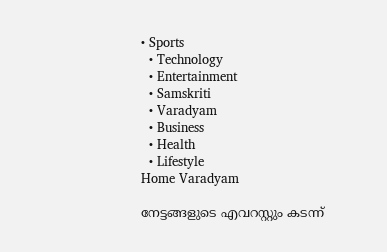• Sports
  • Technology
  • Entertainment
  • Samskriti
  • Varadyam
  • Business
  • Health
  • Lifestyle
Home Varadyam

നേട്ടങ്ങളുടെ എവറസ്റ്റും കടന്ന്‌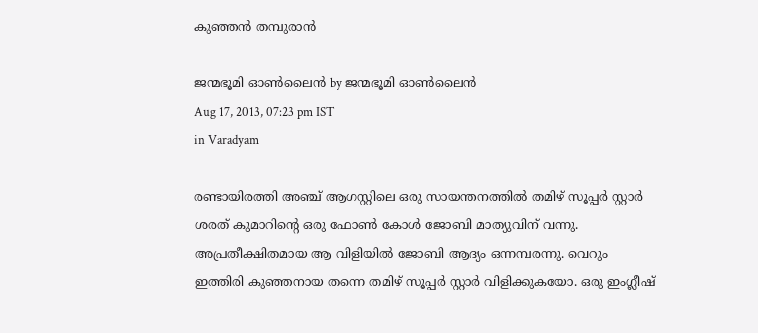കുഞ്ഞന്‍ തമ്പുരാന്‍

ജന്മഭൂമി ഓണ്‍ലൈന്‍ by ജന്മഭൂമി ഓണ്‍ലൈന്‍
Aug 17, 2013, 07:23 pm IST
in Varadyam

രണ്ടായിരത്തി അഞ്ച്‌ ആഗസ്റ്റിലെ ഒരു സായന്തനത്തില്‍ തമിഴ്‌ സൂപ്പര്‍ സ്റ്റാര്‍ ശരത്‌ കുമാറിന്റെ ഒരു ഫോണ്‍ കോള്‍ ജോബി മാത്യുവിന്‌ വന്നു. അപ്രതീക്ഷിതമായ ആ വിളിയില്‍ ജോബി ആദ്യം ഒന്നമ്പരന്നു. വെറും ഇത്തിരി കുഞ്ഞനായ തന്നെ തമിഴ്‌ സൂപ്പര്‍ സ്റ്റാര്‍ വിളിക്കുകയോ. ഒരു ഇംഗ്ലീഷ്‌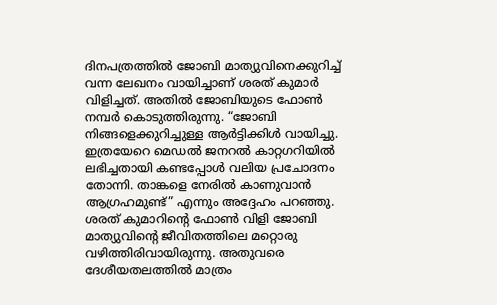ദിനപത്രത്തില്‍ ജോബി മാത്യുവിനെക്കുറിച്ച്‌ വന്ന ലേഖനം വായിച്ചാണ്‌ ശരത്‌ കുമാര്‍ വിളിച്ചത്‌. അതില്‍ ജോബിയുടെ ഫോണ്‍ നമ്പര്‍ കൊടുത്തിരുന്നു. “ജോബി നിങ്ങളെക്കുറിച്ചുള്ള ആര്‍ട്ടിക്കിള്‍ വായിച്ചു. ഇത്രയേറെ മെഡല്‍ ജനറല്‍ കാറ്റഗറിയില്‍ ലഭിച്ചതായി കണ്ടപ്പോള്‍ വലിയ പ്രചോദനം തോന്നി. താങ്കളെ നേരില്‍ കാണുവാന്‍ ആഗ്രഹമുണ്ട്‌” എന്നും അദ്ദേഹം പറഞ്ഞു. ശരത്‌ കുമാറിന്റെ ഫോണ്‍ വിളി ജോബി മാത്യുവിന്റെ ജീവിതത്തിലെ മറ്റൊരു വഴിത്തിരിവായിരുന്നു. അതുവരെ ദേശീയതലത്തില്‍ മാത്രം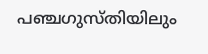പഞ്ചഗുസ്തിയിലും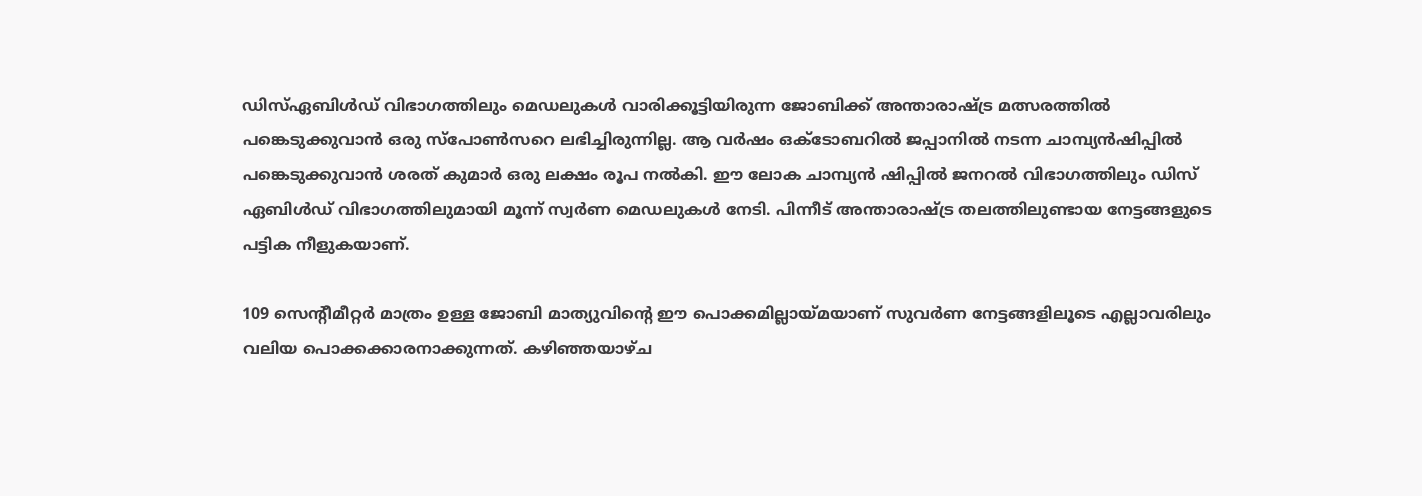ഡിസ്‌ഏബിള്‍ഡ്‌ വിഭാഗത്തിലും മെഡലുകള്‍ വാരിക്കൂട്ടിയിരുന്ന ജോബിക്ക്‌ അന്താരാഷ്‌ട്ര മത്സരത്തില്‍ പങ്കെടുക്കുവാന്‍ ഒരു സ്പോണ്‍സറെ ലഭിച്ചിരുന്നില്ല. ആ വര്‍ഷം ഒക്ടോബറില്‍ ജപ്പാനില്‍ നടന്ന ചാമ്പ്യന്‍ഷിപ്പില്‍ പങ്കെടുക്കുവാന്‍ ശരത്‌ കുമാര്‍ ഒരു ലക്ഷം രൂപ നല്‍കി. ഈ ലോക ചാമ്പ്യന്‍ ഷിപ്പില്‍ ജനറല്‍ വിഭാഗത്തിലും ഡിസ്‌ ഏബിള്‍ഡ്‌ വിഭാഗത്തിലുമായി മൂന്ന്‌ സ്വര്‍ണ മെഡലുകള്‍ നേടി. പിന്നീട്‌ അന്താരാഷ്‌ട്ര തലത്തിലുണ്ടായ നേട്ടങ്ങളുടെ പട്ടിക നീളുകയാണ്‌.

109 സെന്റീമീറ്റര്‍ മാത്രം ഉള്ള ജോബി മാത്യുവിന്റെ ഈ പൊക്കമില്ലായ്‌മയാണ്‌ സുവര്‍ണ നേട്ടങ്ങളിലൂടെ എല്ലാവരിലും വലിയ പൊക്കക്കാരനാക്കുന്നത്‌. കഴിഞ്ഞയാഴ്ച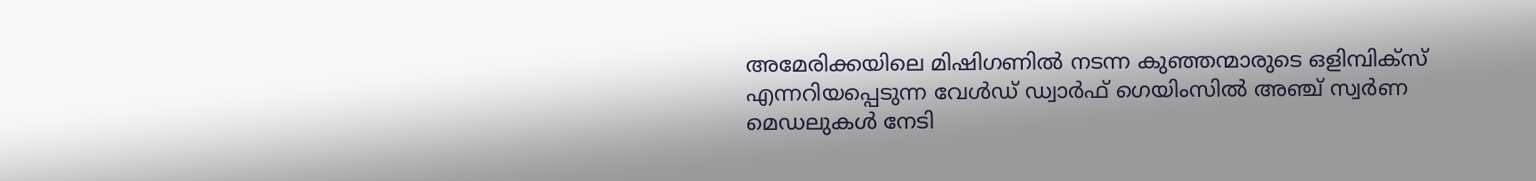അമേരിക്കയിലെ മിഷിഗണില്‍ നടന്ന കുഞ്ഞന്മാരുടെ ഒളിമ്പിക്സ്‌ എന്നറിയപ്പെടുന്ന വേള്‍ഡ്‌ ഡ്വാര്‍ഫ്‌ ഗെയിംസില്‍ അഞ്ച്‌ സ്വര്‍ണ മെഡലുകള്‍ നേടി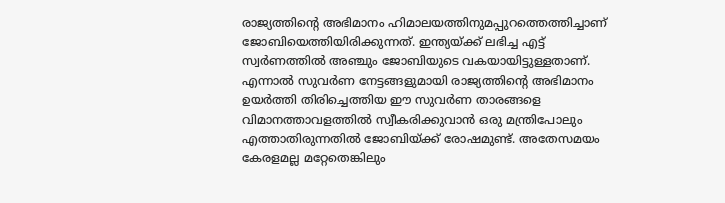രാജ്യത്തിന്റെ അഭിമാനം ഹിമാലയത്തിനുമപ്പുറത്തെത്തിച്ചാണ്‌ ജോബിയെത്തിയിരിക്കുന്നത്‌. ഇന്ത്യയ്‌ക്ക്‌ ലഭിച്ച എട്ട്‌ സ്വര്‍ണത്തില്‍ അഞ്ചും ജോബിയുടെ വകയായിട്ടുള്ളതാണ്‌. എന്നാല്‍ സുവര്‍ണ നേട്ടങ്ങളുമായി രാജ്യത്തിന്റെ അഭിമാനം ഉയര്‍ത്തി തിരിച്ചെത്തിയ ഈ സുവര്‍ണ താരങ്ങളെ വിമാനത്താവളത്തില്‍ സ്വീകരിക്കുവാന്‍ ഒരു മന്ത്രിപോലും എത്താതിരുന്നതില്‍ ജോബിയ്‌ക്ക്‌ രോഷമുണ്ട്‌. അതേസമയം കേരളമല്ല മറ്റേതെങ്കിലും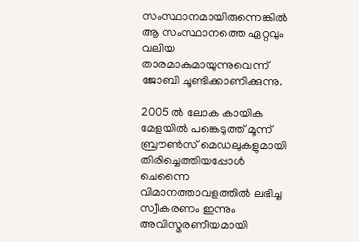സംസ്ഥാനമായിരുന്നെങ്കില്‍ ആ സംസ്ഥാനത്തെ ഏറ്റവും വലിയ താരമാകുമായുന്നുവെന്ന്‌ ജോബി ചൂണ്ടിക്കാണിക്കുന്നു.

2005 ല്‍ ലോക കായിക മേളയില്‍ പങ്കെടുത്ത്‌ മൂന്ന്‌ ബ്രൗണ്‍സ്‌ മെഡലുകളുമായി തിരിച്ചെത്തിയപ്പോള്‍ ചെന്നൈ വിമാനത്താവളത്തില്‍ ലഭിച്ച സ്വീകരണം ഇന്നും അവിസ്മരണീയമായി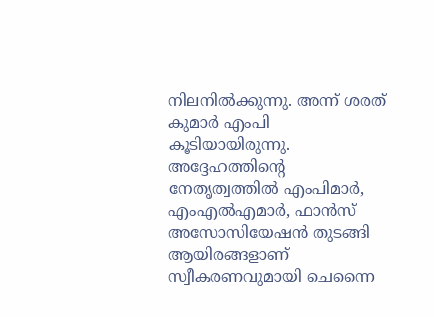നിലനില്‍ക്കുന്നു. അന്ന്‌ ശരത്‌ കുമാര്‍ എംപി കൂടിയായിരുന്നു. അദ്ദേഹത്തിന്റെ നേതൃത്വത്തില്‍ എംപിമാര്‍, എംഎല്‍എമാര്‍, ഫാന്‍സ്‌ അസോസിയേഷന്‍ തുടങ്ങി ആയിരങ്ങളാണ്‌ സ്വീകരണവുമായി ചെന്നൈ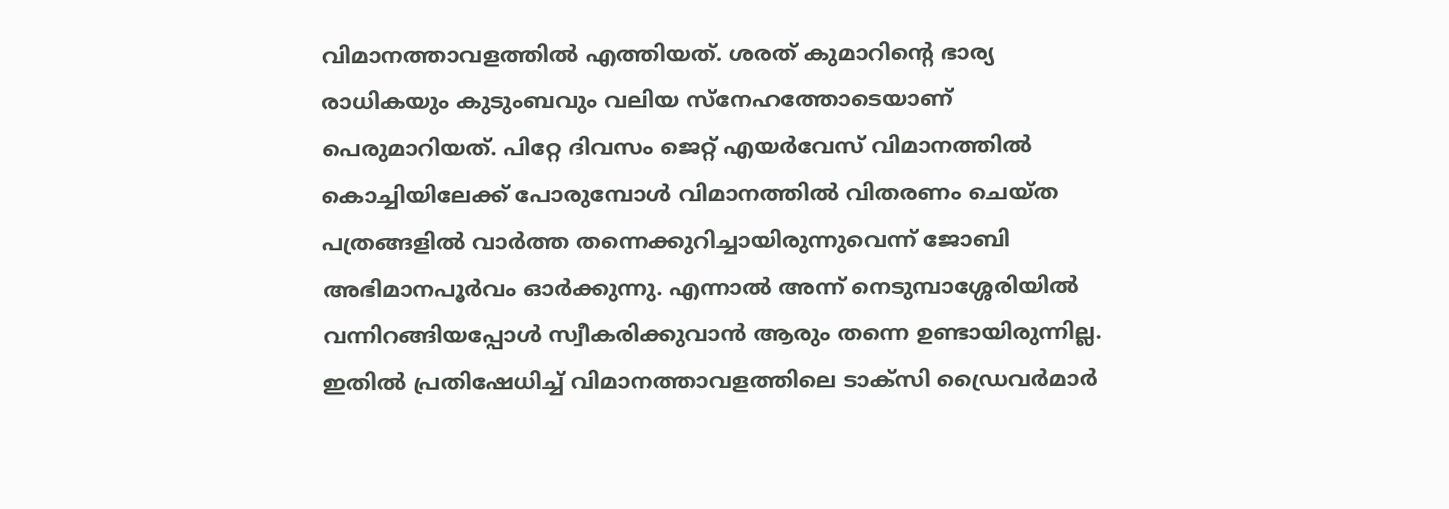വിമാനത്താവളത്തില്‍ എത്തിയത്‌. ശരത്‌ കുമാറിന്റെ ഭാര്യ രാധികയും കുടുംബവും വലിയ സ്നേഹത്തോടെയാണ്‌ പെരുമാറിയത്‌. പിറ്റേ ദിവസം ജെറ്റ്‌ എയര്‍വേസ്‌ വിമാനത്തില്‍ കൊച്ചിയിലേക്ക്‌ പോരുമ്പോള്‍ വിമാനത്തില്‍ വിതരണം ചെയ്ത പത്രങ്ങളില്‍ വാര്‍ത്ത തന്നെക്കുറിച്ചായിരുന്നുവെന്ന്‌ ജോബി അഭിമാനപൂര്‍വം ഓര്‍ക്കുന്നു. എന്നാല്‍ അന്ന്‌ നെടുമ്പാശ്ശേരിയില്‍ വന്നിറങ്ങിയപ്പോള്‍ സ്വീകരിക്കുവാന്‍ ആരും തന്നെ ഉണ്ടായിരുന്നില്ല. ഇതില്‍ പ്രതിഷേധിച്ച്‌ വിമാനത്താവളത്തിലെ ടാക്സി ഡ്രൈവര്‍മാര്‍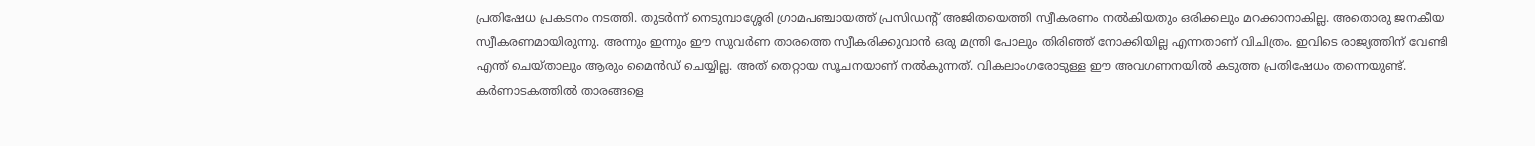പ്രതിഷേധ പ്രകടനം നടത്തി. തുടര്‍ന്ന്‌ നെടുമ്പാശ്ശേരി ഗ്രാമപഞ്ചായത്ത്‌ പ്രസിഡന്റ്‌ അജിതയെത്തി സ്വീകരണം നല്‍കിയതും ഒരിക്കലും മറക്കാനാകില്ല. അതൊരു ജനകീയ സ്വീകരണമായിരുന്നു. അന്നും ഇന്നും ഈ സുവര്‍ണ താരത്തെ സ്വീകരിക്കുവാന്‍ ഒരു മന്ത്രി പോലും തിരിഞ്ഞ്‌ നോക്കിയില്ല എന്നതാണ്‌ വിചിത്രം. ഇവിടെ രാജ്യത്തിന്‌ വേണ്ടി എന്ത്‌ ചെയ്താലും ആരും മൈന്‍ഡ്‌ ചെയ്യില്ല. അത്‌ തെറ്റായ സൂചനയാണ്‌ നല്‍കുന്നത്‌. വികലാംഗരോടുള്ള ഈ അവഗണനയില്‍ കടുത്ത പ്രതിഷേധം തന്നെയുണ്ട്‌. കര്‍ണാടകത്തില്‍ താരങ്ങളെ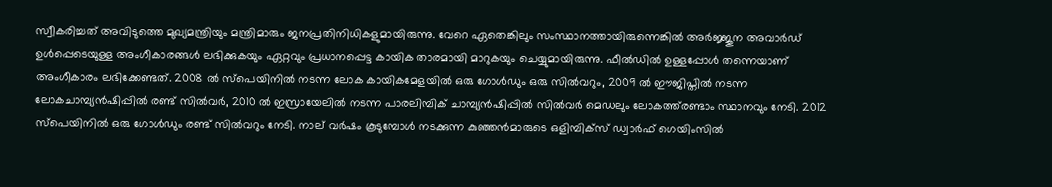സ്വീകരിച്ചത്‌ അവിടുത്തെ മുഖ്യമന്ത്രിയും മന്ത്രിമാരും ജനപ്രതിനിധികളുമായിരുന്നു. വേറെ ഏതെങ്കിലും സംസ്ഥാനത്തായിരുന്നെങ്കില്‍ അര്‍ജ്ജുന അവാര്‍ഡ്‌ ഉള്‍പ്പെടെയുള്ള അംഗീകാരങ്ങള്‍ ലഭിക്കുകയും ഏറ്റവും പ്രധാനപ്പെട്ട കായിക താരമായി മാറുകയും ചെയ്യുമായിരുന്നു. ഫീല്‍ഡില്‍ ഉള്ളപ്പോള്‍ തന്നെയാണ്‌ അംഗീകാരം ലഭിക്കേണ്ടത്‌. 2008 ല്‍ സ്പെയിനില്‍ നടന്ന ലോക കായികമേളയില്‍ ഒരു ഗോള്‍ഡും ഒരു സില്‍വറും, 2009 ല്‍ ഈജിപ്തില്‍ നടന്ന ലോകചാമ്പ്യന്‍ഷിപ്പില്‍ രണ്ട്‌ സില്‍വര്‍, 2010 ല്‍ ഇസ്രായേലില്‍ നടന്ന പാരലിമ്പിക്‌ ചാമ്പ്യന്‍ഷിപ്പില്‍ സില്‍വര്‍ മെഡലും ലോകത്ത്‌രണ്ടാം സ്ഥാനവും നേടി. 2012 സ്പെയിനില്‍ ഒരു ഗോള്‍ഡും രണ്ട്‌ സില്‍വറും നേടി. നാല്‌ വര്‍ഷം കൂടുമ്പോള്‍ നടക്കുന്ന കുഞ്ഞന്‍മാരുടെ ഒളിമ്പിക്സ്‌ ഡ്വാര്‍ഫ്‌ ഗെയിംസില്‍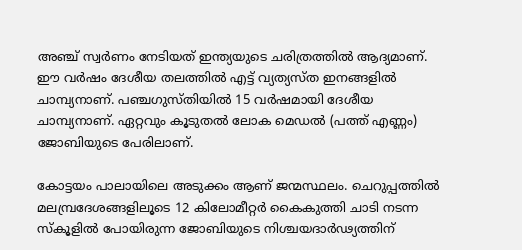അഞ്ച്‌ സ്വര്‍ണം നേടിയത്‌ ഇന്ത്യയുടെ ചരിത്രത്തില്‍ ആദ്യമാണ്‌. ഈ വര്‍ഷം ദേശീയ തലത്തില്‍ എട്ട്‌ വ്യത്യസ്ത ഇനങ്ങളില്‍ ചാമ്പ്യനാണ്‌. പഞ്ചഗുസ്തിയില്‍ 15 വര്‍ഷമായി ദേശീയ ചാമ്പ്യനാണ്‌. ഏറ്റവും കൂടുതല്‍ ലോക മെഡല്‍ (പത്ത്‌ എണ്ണം) ജോബിയുടെ പേരിലാണ്‌.

കോട്ടയം പാലായിലെ അടുക്കം ആണ്‌ ജന്മസ്ഥലം. ചെറുപ്പത്തില്‍ മലമ്പ്രദേശങ്ങളിലൂടെ 12 കിലോമീറ്റര്‍ കൈകുത്തി ചാടി നടന്ന സ്കൂളില്‍ പോയിരുന്ന ജോബിയുടെ നിശ്ചയദാര്‍ഢ്യത്തിന്‌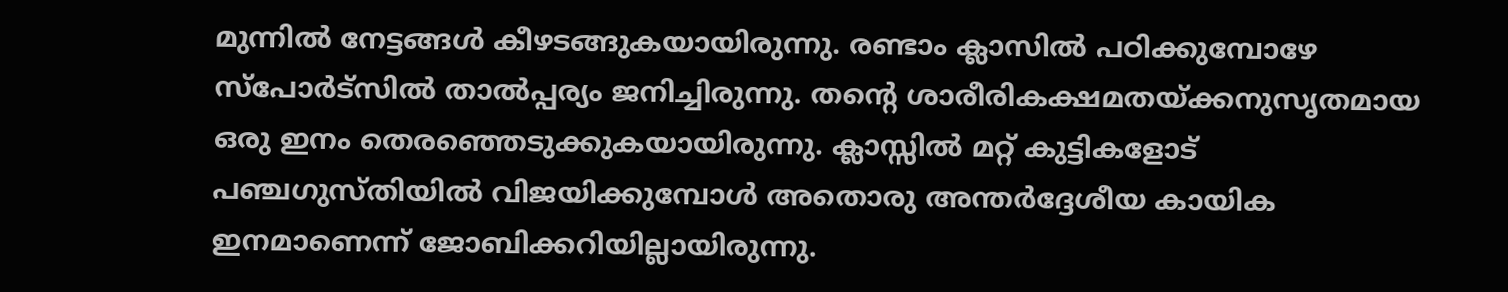മുന്നില്‍ നേട്ടങ്ങള്‍ കീഴടങ്ങുകയായിരുന്നു. രണ്ടാം ക്ലാസില്‍ പഠിക്കുമ്പോഴേ സ്പോര്‍ട്സില്‍ താല്‍പ്പര്യം ജനിച്ചിരുന്നു. തന്റെ ശാരീരികക്ഷമതയ്‌ക്കനുസൃതമായ ഒരു ഇനം തെരഞ്ഞെടുക്കുകയായിരുന്നു. ക്ലാസ്സില്‍ മറ്റ്‌ കുട്ടികളോട്‌ പഞ്ചഗുസ്തിയില്‍ വിജയിക്കുമ്പോള്‍ അതൊരു അന്തര്‍ദ്ദേശീയ കായിക ഇനമാണെന്ന്‌ ജോബിക്കറിയില്ലായിരുന്നു.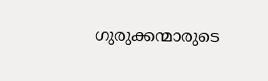ഗുരുക്കന്മാരുടെ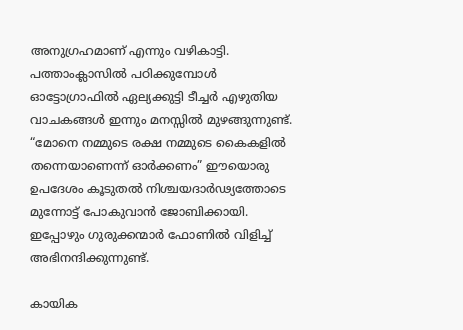അനുഗ്രഹമാണ്‌ എന്നും വഴികാട്ടി. പത്താംക്ലാസില്‍ പഠിക്കുമ്പോള്‍ ഓട്ടോഗ്രാഫില്‍ ഏല്യക്കുട്ടി ടീച്ചര്‍ എഴുതിയ വാചകങ്ങള്‍ ഇന്നും മനസ്സില്‍ മുഴങ്ങുന്നുണ്ട്‌. “മോനെ നമ്മുടെ രക്ഷ നമ്മുടെ കൈകളില്‍ തന്നെയാണെന്ന്‌ ഓര്‍ക്കണം” ഈയൊരു ഉപദേശം കൂടുതല്‍ നിശ്ചയദാര്‍ഢ്യത്തോടെ മുന്നോട്ട്‌ പോകുവാന്‍ ജോബിക്കായി. ഇപ്പോഴും ഗുരുക്കന്മാര്‍ ഫോണില്‍ വിളിച്ച്‌ അഭിനന്ദിക്കുന്നുണ്ട്‌.

കായിക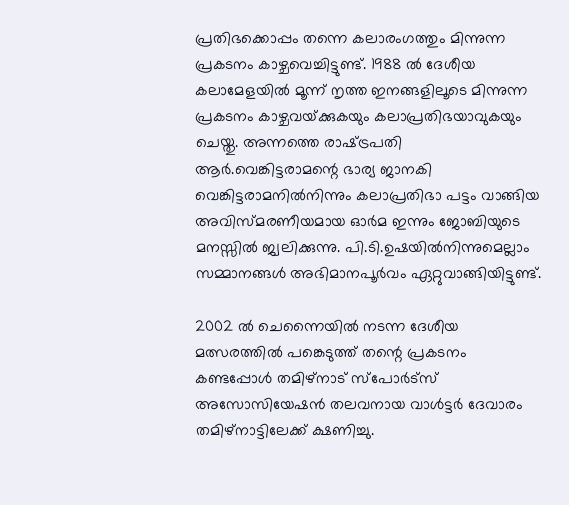പ്രതിഭക്കൊപ്പം തന്നെ കലാരംഗത്തും മിന്നുന്ന പ്രകടനം കാഴ്ചവെച്ചിട്ടുണ്ട്‌. 1988 ല്‍ ദേശീയ കലാമേളയില്‍ മൂന്ന്‌ നൃത്ത ഇനങ്ങളിലൂടെ മിന്നുന്ന പ്രകടനം കാഴ്ചവയ്‌ക്കുകയും കലാപ്രതിഭയാവുകയും ചെയ്തു. അന്നത്തെ രാഷ്‌ട്രപതി ആര്‍.വെങ്കിട്ടരാമന്റെ ഭാര്യ ജാനകി വെങ്കിട്ടരാമനില്‍നിന്നും കലാപ്രതിഭാ പട്ടം വാങ്ങിയ അവിസ്മരണീയമായ ഓര്‍മ ഇന്നും ജോബിയുടെ മനസ്സില്‍ ജ്വലിക്കുന്നു. പി.ടി.ഉഷയില്‍നിന്നുമെല്ലാം സമ്മാനങ്ങള്‍ അഭിമാനപൂര്‍വം ഏറ്റുവാങ്ങിയിട്ടുണ്ട്‌.

2002 ല്‍ ചെന്നൈയില്‍ നടന്ന ദേശീയ മത്സരത്തില്‍ പങ്കെടുത്ത്‌ തന്റെ പ്രകടനം കണ്ടപ്പോള്‍ തമിഴ്‌നാട്‌ സ്പോര്‍ട്സ്‌ അസോസിയേഷന്‍ തലവനായ വാള്‍ട്ടര്‍ ദേവാരം തമിഴ്‌നാട്ടിലേക്ക്‌ ക്ഷണിച്ചു.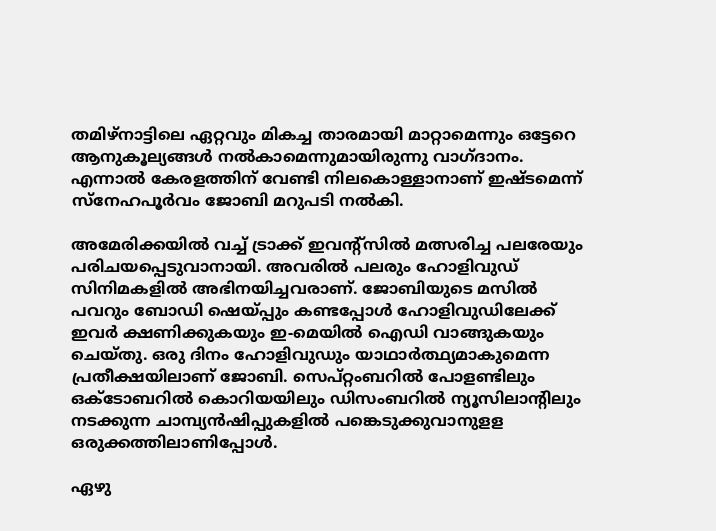തമിഴ്‌നാട്ടിലെ ഏറ്റവും മികച്ച താരമായി മാറ്റാമെന്നും ഒട്ടേറെ ആനുകൂല്യങ്ങള്‍ നല്‍കാമെന്നുമായിരുന്നു വാഗ്ദാനം. എന്നാല്‍ കേരളത്തിന്‌ വേണ്ടി നിലകൊള്ളാനാണ്‌ ഇഷ്ടമെന്ന്‌ സ്നേഹപൂര്‍വം ജോബി മറുപടി നല്‍കി.

അമേരിക്കയില്‍ വച്ച്‌ ട്രാക്ക്‌ ഇവന്റ്സില്‍ മത്സരിച്ച പലരേയും പരിചയപ്പെടുവാനായി. അവരില്‍ പലരും ഹോളിവുഡ്‌ സിനിമകളില്‍ അഭിനയിച്ചവരാണ്‌. ജോബിയുടെ മസില്‍ പവറും ബോഡി ഷെയ്‌പ്പും കണ്ടപ്പോള്‍ ഹോളിവുഡിലേക്ക്‌ ഇവര്‍ ക്ഷണിക്കുകയും ഇ-മെയില്‍ ഐഡി വാങ്ങുകയും ചെയ്തു. ഒരു ദിനം ഹോളിവുഡും യാഥാര്‍ത്ഥ്യമാകുമെന്ന പ്രതീക്ഷയിലാണ്‌ ജോബി. സെപ്റ്റംബറില്‍ പോളണ്ടിലും ഒക്ടോബറില്‍ കൊറിയയിലും ഡിസംബറില്‍ ന്യൂസിലാന്റിലും നടക്കുന്ന ചാമ്പ്യന്‍ഷിപ്പുകളില്‍ പങ്കെടുക്കുവാനുളള ഒരുക്കത്തിലാണിപ്പോള്‍.

ഏഴു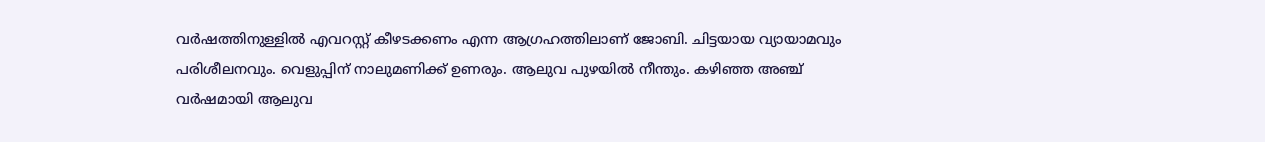വര്‍ഷത്തിനുള്ളില്‍ എവറസ്റ്റ്‌ കീഴടക്കണം എന്ന ആഗ്രഹത്തിലാണ്‌ ജോബി. ചിട്ടയായ വ്യായാമവും പരിശീലനവും. വെളുപ്പിന്‌ നാലുമണിക്ക്‌ ഉണരും. ആലുവ പുഴയില്‍ നീന്തും. കഴിഞ്ഞ അഞ്ച്‌ വര്‍ഷമായി ആലുവ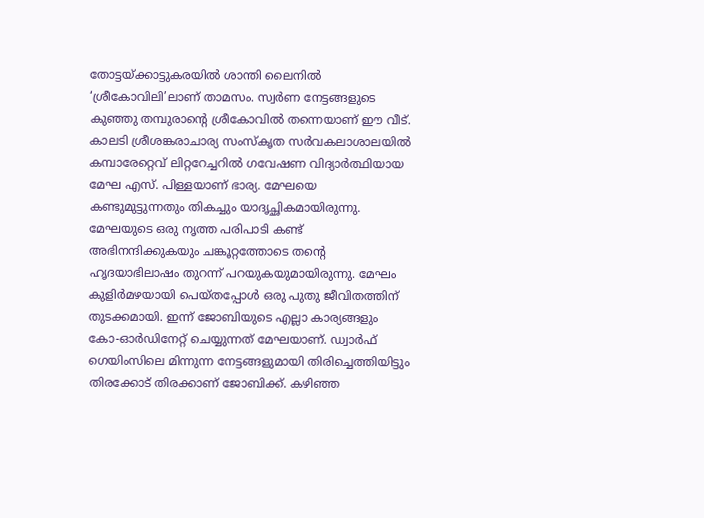തോട്ടയ്‌ക്കാട്ടുകരയില്‍ ശാന്തി ലൈനില്‍ ‘ശ്രീകോവിലി’ലാണ്‌ താമസം. സ്വര്‍ണ നേട്ടങ്ങളുടെ കുഞ്ഞു തമ്പുരാന്റെ ശ്രീകോവില്‍ തന്നെയാണ്‌ ഈ വീട്‌. കാലടി ശ്രീശങ്കരാചാര്യ സംസ്കൃത സര്‍വകലാശാലയില്‍ കമ്പാരേറ്റെവ്‌ ലിറ്ററേച്ചറില്‍ ഗവേഷണ വിദ്യാര്‍ത്ഥിയായ മേഘ എസ്‌. പിള്ളയാണ്‌ ഭാര്യ. മേഘയെ കണ്ടുമുട്ടുന്നതും തികച്ചും യാദൃച്ഛികമായിരുന്നു. മേഘയുടെ ഒരു നൃത്ത പരിപാടി കണ്ട്‌ അഭിനന്ദിക്കുകയും ചങ്കൂറ്റത്തോടെ തന്റെ ഹൃദയാഭിലാഷം തുറന്ന്‌ പറയുകയുമായിരുന്നു. മേഘം കുളിര്‍മഴയായി പെയ്തപ്പോള്‍ ഒരു പുതു ജീവിതത്തിന്‌ തുടക്കമായി. ഇന്ന്‌ ജോബിയുടെ എല്ലാ കാര്യങ്ങളും കോ-ഓര്‍ഡിനേറ്റ്‌ ചെയ്യുന്നത്‌ മേഘയാണ്‌. ഡ്വാര്‍ഫ്‌ ഗെയിംസിലെ മിന്നുന്ന നേട്ടങ്ങളുമായി തിരിച്ചെത്തിയിട്ടും തിരക്കോട്‌ തിരക്കാണ്‌ ജോബിക്ക്‌. കഴിഞ്ഞ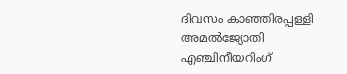ദിവസം കാഞ്ഞിരപ്പള്ളി അമല്‍ജ്യോതി എഞ്ചിനീയറിംഗ്‌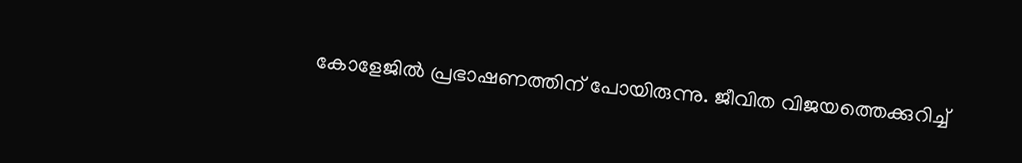കോളേജില്‍ പ്രഭാഷണത്തിന്‌ പോയിരുന്നു. ജീവിത വിജയത്തെക്കുറിച്ച്‌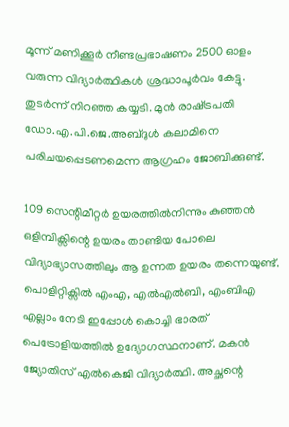മൂന്ന്‌ മണിക്കൂര്‍ നീണ്ടപ്രഭാഷണം 2500 ഓളം വരുന്ന വിദ്യാര്‍ത്ഥികള്‍ ശ്രദ്ധാപൂര്‍വം കേട്ടു. തുടര്‍ന്ന്‌ നിറഞ്ഞ കയ്യടി. മുന്‍ രാഷ്‌ട്രപതി ഡോ.എ.പി.ജെ.അബ്ദുള്‍ കലാമിനെ പരിചയപ്പെടണമെന്ന ആഗ്രഹം ജോബിക്കുണ്ട്‌.

109 സെന്റിമീറ്റര്‍ ഉയരത്തില്‍നിന്നും കുഞ്ഞന്‍ ഒളിമ്പിക്സിന്റെ ഉയരം താണ്ടിയ പോലെ വിദ്യാഭ്യാസത്തിലും ആ ഉന്നത ഉയരം തന്നെയുണ്ട്‌. പൊളിറ്റിക്സില്‍ എംഎ, എല്‍എല്‍ബി, എംബിഎ എല്ലാം നേടി ഇപ്പോള്‍ കൊച്ചി ഭാരത്‌ പെട്രോളിയത്തില്‍ ഉദ്യോഗസ്ഥനാണ്‌. മകന്‍ ജ്യോതിസ്‌ എല്‍കെജി വിദ്യാര്‍ത്ഥി. അച്ഛന്റെ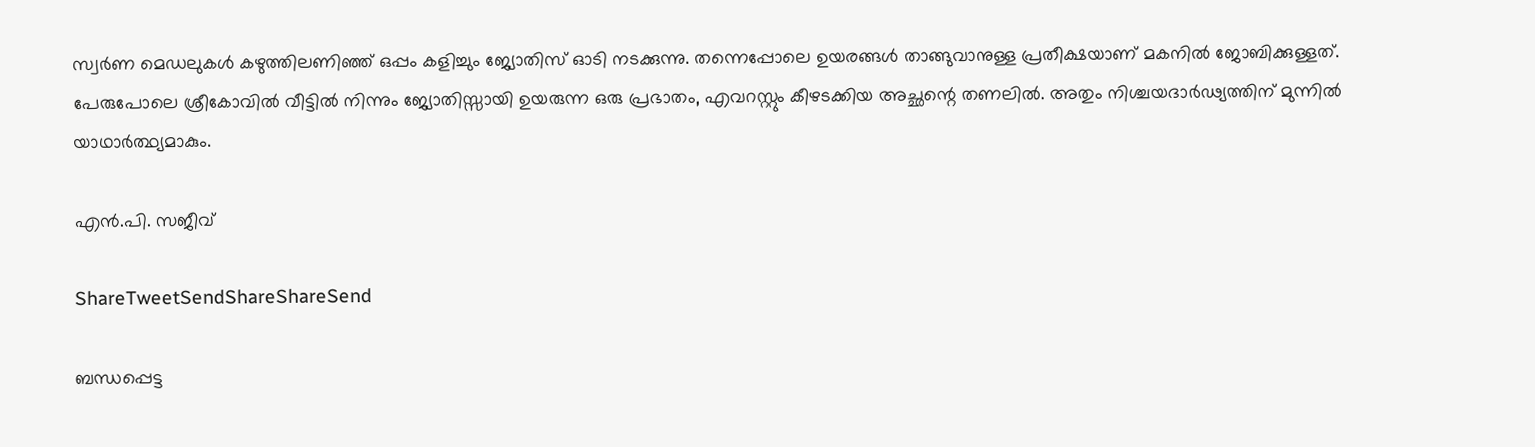സ്വര്‍ണ മെഡലുകള്‍ കഴുത്തിലണിഞ്ഞ്‌ ഒപ്പം കളിച്ചും ജ്യോതിസ്‌ ഓടി നടക്കുന്നു. തന്നെപ്പോലെ ഉയരങ്ങള്‍ താങ്ങുവാനുള്ള പ്രതീക്ഷയാണ്‌ മകനില്‍ ജോബിക്കുള്ളത്‌. പേരുപോലെ ശ്രീകോവില്‍ വീട്ടില്‍ നിന്നും ജ്യോതിസ്സായി ഉയരുന്ന ഒരു പ്രഭാതം, എവറസ്റ്റും കീഴടക്കിയ അച്ഛന്റെ തണലില്‍. അതും നിശ്ചയദാര്‍ഢ്യത്തിന്‌ മുന്നില്‍ യാഥാര്‍ത്ഥ്യമാകും.

എന്‍.പി. സജീവ്‌

ShareTweetSendShareShareSend

ബന്ധപ്പെട്ട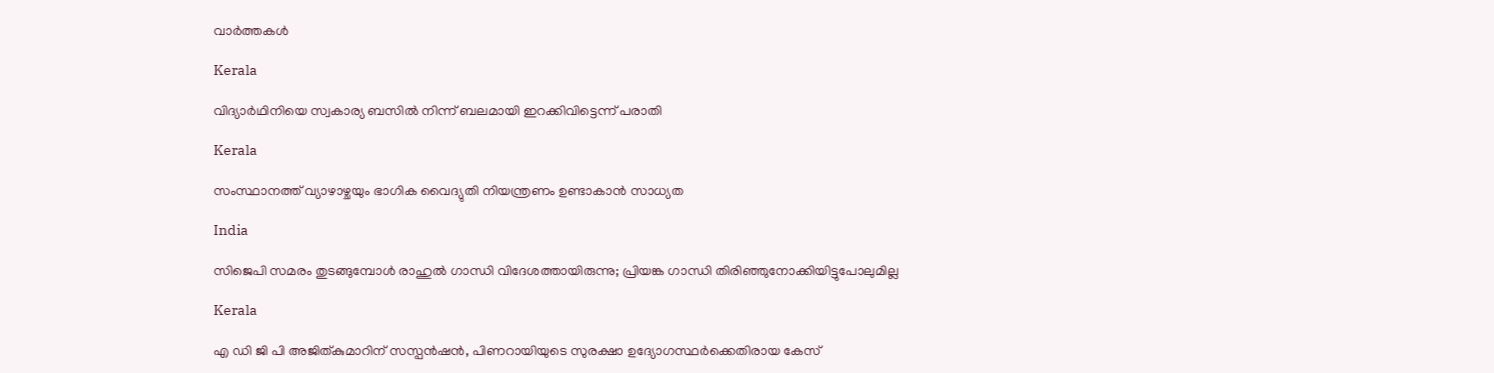വാര്‍ത്തകള്‍

Kerala

വിദ്യാര്‍ഥിനിയെ സ്വകാര്യ ബസില്‍ നിന്ന് ബലമായി ഇറക്കിവിട്ടെന്ന് പരാതി

Kerala

സംസ്ഥാനത്ത് വ്യാഴാഴ്ചയും ഭാഗിക വൈദ്യുതി നിയന്ത്രണം ഉണ്ടാകാന്‍ സാധ്യത

India

സിജെപി സമരം തുടങ്ങുമ്പോള്‍ രാഹുല്‍ ഗാന്ധി വിദേശത്തായിരുന്നു; പ്രിയങ്ക ഗാന്ധി തിരിഞ്ഞുനോക്കിയിട്ടുപോലുമില്ല

Kerala

എ ഡി ജി പി അജിത്കുമാറിന് സസ്പന്‍ഷന്‍, പിണറായിയുടെ സുരക്ഷാ ഉദ്യോഗസ്ഥര്‍ക്കെതിരായ കേസ്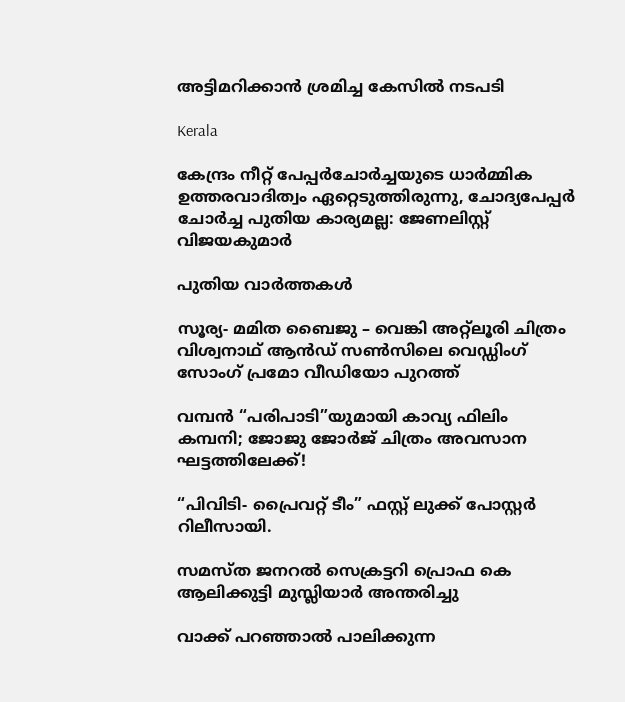അട്ടിമറിക്കാന്‍ ശ്രമിച്ച കേസില്‍ നടപടി

Kerala

കേന്ദ്രം നീറ്റ് പേപ്പര്‍ചോര്‍ച്ചയുടെ ധാര്‍മ്മിക ഉത്തരവാദിത്വം ഏറ്റെടുത്തിരുന്നു, ചോദ്യപേപ്പര്‍ ചോര്‍ച്ച പുതിയ കാര്യമല്ല: ജേണലിസ്റ്റ് വിജയകുമാര്‍

പുതിയ വാര്‍ത്തകള്‍

സൂര്യ- മമിത ബൈജു – വെങ്കി അറ്റ്ലൂരി ചിത്രം വിശ്വനാഥ് ആൻഡ് സൺസിലെ വെഡ്ഡിംഗ് സോംഗ് പ്രമോ വീഡിയോ പുറത്ത്

വമ്പൻ “പരിപാടി”യുമായി കാവ്യ ഫിലിം കമ്പനി; ജോജു ജോർജ് ചിത്രം അവസാന ഘട്ടത്തിലേക്ക്!

“പിവിടി- പ്രൈവറ്റ് ടീം” ഫസ്റ്റ് ലുക്ക് പോസ്റ്റർ റിലീസായി.

സമസ്ത ജനറല്‍ സെക്രട്ടറി പ്രൊഫ കെ ആലിക്കുട്ടി മുസ്ലിയാര്‍ അന്തരിച്ചു

വാക്ക് പറഞ്ഞാൽ പാലിക്കുന്ന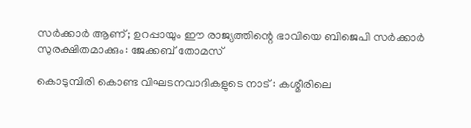സർക്കാർ ആണ്; ഉറപ്പായും ഈ രാജ്യത്തിന്റെ ഭാവിയെ ബിജെപി സർക്കാർ സുരക്ഷിതമാക്കും: ജേക്കബ് തോമസ്

കൊടുമ്പിരി കൊണ്ട വിഘടനവാദികളുടെ നാട് : കശ്മീരിലെ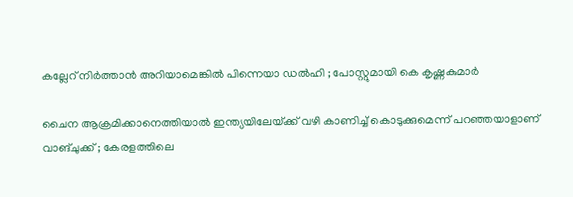കല്ലേറ് നിർത്താൻ അറിയാമെങ്കിൽ പിന്നെയാ ഡൽഹി ; പോസ്റ്റുമായി കെ കൃഷ്ണകുമാർ

ചൈന ആക്രമിക്കാനെത്തിയാൽ ഇന്ത്യയിലേയ്‌ക്ക് വഴി കാണിച്ച് കൊടുക്കുമെന്ന് പറഞ്ഞയാളാണ് വാങ്ചുക്ക് ; കേരളത്തിലെ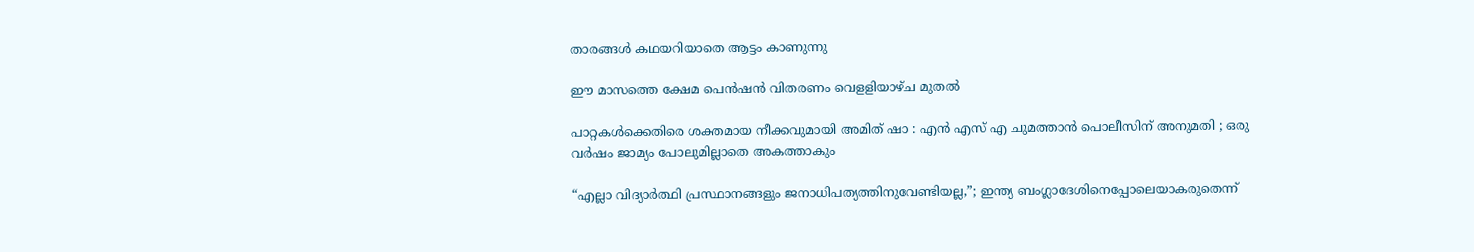താരങ്ങൾ കഥയറിയാതെ ആട്ടം കാണുന്നു

ഈ മാസത്തെ ക്ഷേമ പെന്‍ഷന്‍ വിതരണം വെളളിയാഴ്ച മുതല്‍

പാറ്റകൾക്കെതിരെ ശക്തമായ നീക്കവുമായി അമിത് ഷാ : എൻ എസ് എ ചുമത്താൻ പൊലീസിന് അനുമതി ; ഒരു വർഷം ജാമ്യം പോലുമില്ലാതെ അകത്താകും

“എല്ലാ വിദ്യാർത്ഥി പ്രസ്ഥാനങ്ങളും ജനാധിപത്യത്തിനുവേണ്ടിയല്ല,”; ഇന്ത്യ ബംഗ്ലാദേശിനെപ്പോലെയാകരുതെന്ന്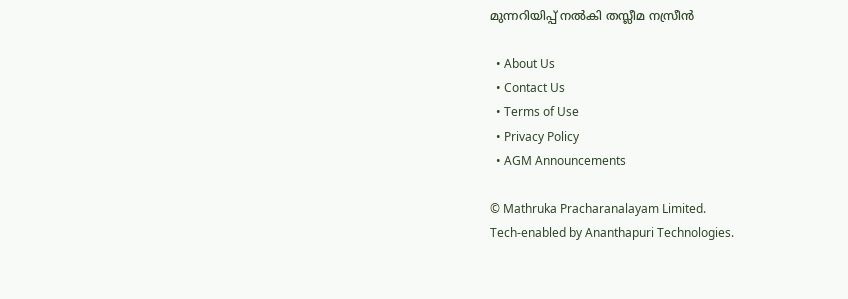മുന്നറിയിപ്പ് നൽകി തസ്ലീമ നസ്രീൻ

  • About Us
  • Contact Us
  • Terms of Use
  • Privacy Policy
  • AGM Announcements

© Mathruka Pracharanalayam Limited.
Tech-enabled by Ananthapuri Technologies.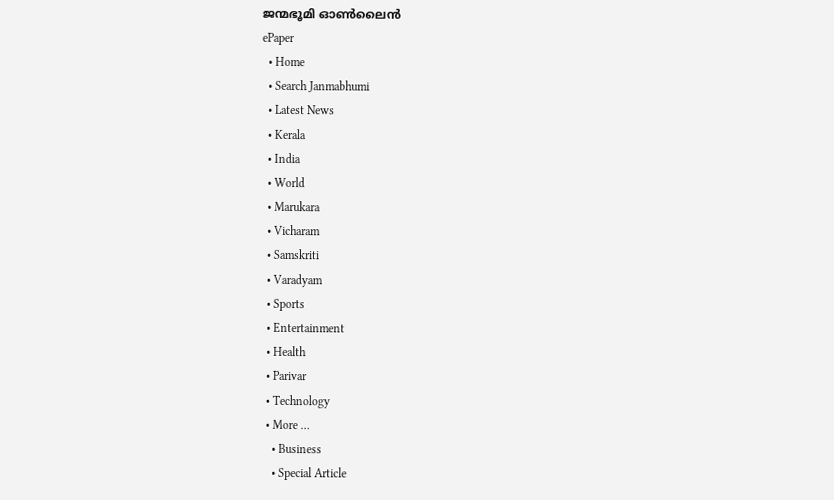ജന്മഭൂമി ഓണ്‍ലൈന്‍
ePaper
  • Home
  • Search Janmabhumi
  • Latest News
  • Kerala
  • India
  • World
  • Marukara
  • Vicharam
  • Samskriti
  • Varadyam
  • Sports
  • Entertainment
  • Health
  • Parivar
  • Technology
  • More …
    • Business
    • Special Article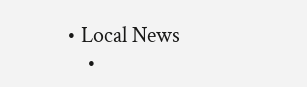• Local News
    •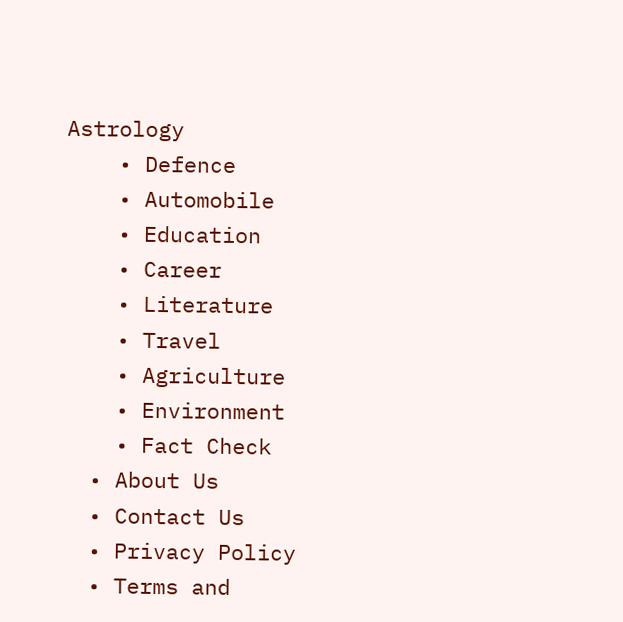Astrology
    • Defence
    • Automobile
    • Education
    • Career
    • Literature
    • Travel
    • Agriculture
    • Environment
    • Fact Check
  • About Us
  • Contact Us
  • Privacy Policy
  • Terms and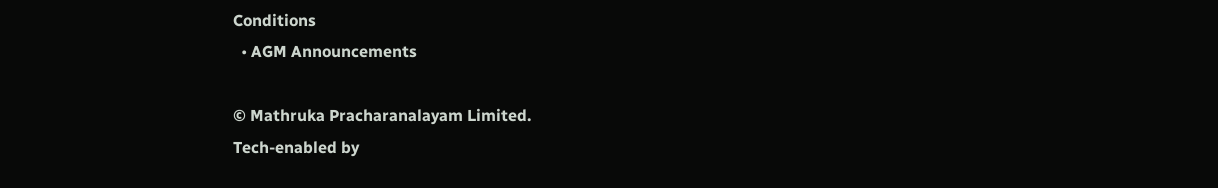Conditions
  • AGM Announcements

© Mathruka Pracharanalayam Limited.
Tech-enabled by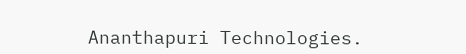Ananthapuri Technologies.